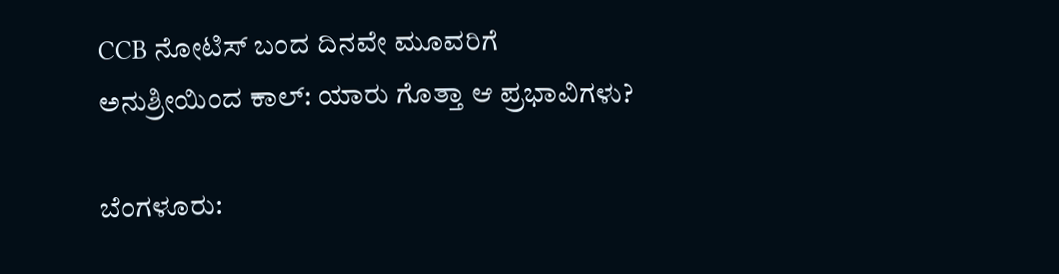CCB ನೋಟಿಸ್ ಬಂದ ದಿನವೇ ಮೂವರಿಗೆ ಅನುಶ್ರೀಯಿಂದ ಕಾಲ್‌: ಯಾರು ಗೊತ್ತಾ ಆ ಪ್ರಭಾವಿಗಳು?

ಬೆಂಗಳೂರು: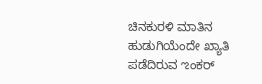ಚಿನಕುರಳಿ ಮಾತಿನ ಹುಡುಗಿಯೆಂದೇ ಖ್ಯಾತಿ ಪಡೆದಿರುವ ಌಂಕರ್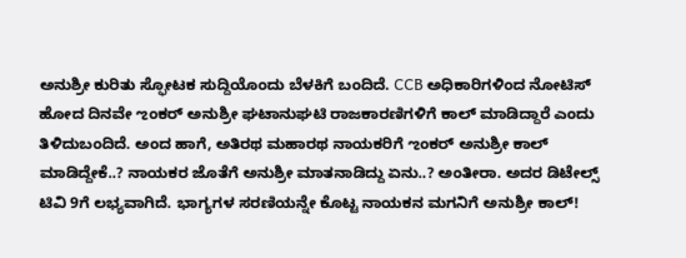ಅನುಶ್ರೀ ಕುರಿತು ಸ್ಫೋಟಕ ಸುದ್ದಿಯೊಂದು ಬೆಳಕಿಗೆ ಬಂದಿದೆ. CCB ಅಧಿಕಾರಿಗಳಿಂದ ನೋಟಿಸ್ ಹೋದ ದಿನವೇ ಌಂಕರ್ ಅನುಶ್ರೀ ಘಟಾನುಘಟಿ ರಾಜಕಾರಣಿಗಳಿಗೆ ಕಾಲ್‌ ಮಾಡಿದ್ದಾರೆ ಎಂದು ತಿಳಿದುಬಂದಿದೆ. ಅಂದ ಹಾಗೆ, ಅತಿರಥ ಮಹಾರಥ ನಾಯಕರಿಗೆ ಌಂಕರ್ ಅನುಶ್ರೀ ಕಾಲ್‌ ಮಾಡಿದ್ದೇಕೆ..? ನಾಯಕರ ಜೊತೆಗೆ ಅನುಶ್ರೀ ಮಾತನಾಡಿದ್ದು ಏನು..? ಅಂತೀರಾ. ಅದರ ಡಿಟೇಲ್ಸ್ ಟಿವಿ 9ಗೆ ಲಭ್ಯವಾಗಿದೆ. ಭಾಗ್ಯಗಳ ಸರಣಿಯನ್ನೇ ಕೊಟ್ಟ ನಾಯಕನ ಮಗನಿಗೆ ಅನುಶ್ರೀ ಕಾಲ್‌!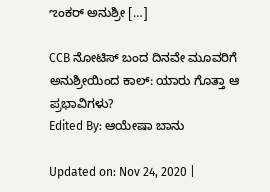ಌಂಕರ್ ಅನುಶ್ರೀ […]

CCB ನೋಟಿಸ್ ಬಂದ ದಿನವೇ ಮೂವರಿಗೆ ಅನುಶ್ರೀಯಿಂದ ಕಾಲ್‌: ಯಾರು ಗೊತ್ತಾ ಆ ಪ್ರಭಾವಿಗಳು?
Edited By: ಆಯೇಷಾ ಬಾನು

Updated on: Nov 24, 2020 |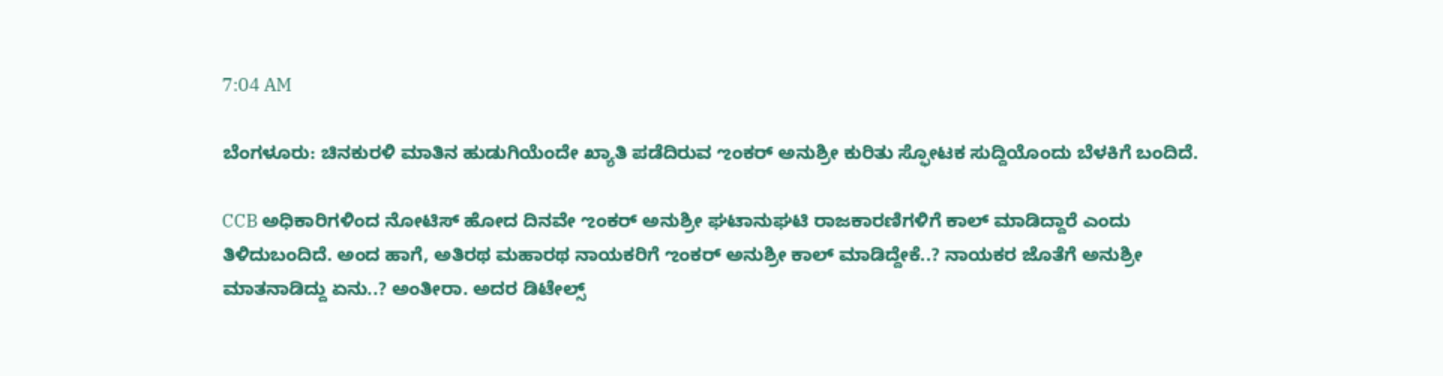7:04 AM

ಬೆಂಗಳೂರು: ಚಿನಕುರಳಿ ಮಾತಿನ ಹುಡುಗಿಯೆಂದೇ ಖ್ಯಾತಿ ಪಡೆದಿರುವ ಌಂಕರ್ ಅನುಶ್ರೀ ಕುರಿತು ಸ್ಫೋಟಕ ಸುದ್ದಿಯೊಂದು ಬೆಳಕಿಗೆ ಬಂದಿದೆ.

CCB ಅಧಿಕಾರಿಗಳಿಂದ ನೋಟಿಸ್ ಹೋದ ದಿನವೇ ಌಂಕರ್ ಅನುಶ್ರೀ ಘಟಾನುಘಟಿ ರಾಜಕಾರಣಿಗಳಿಗೆ ಕಾಲ್‌ ಮಾಡಿದ್ದಾರೆ ಎಂದು ತಿಳಿದುಬಂದಿದೆ. ಅಂದ ಹಾಗೆ, ಅತಿರಥ ಮಹಾರಥ ನಾಯಕರಿಗೆ ಌಂಕರ್ ಅನುಶ್ರೀ ಕಾಲ್‌ ಮಾಡಿದ್ದೇಕೆ..? ನಾಯಕರ ಜೊತೆಗೆ ಅನುಶ್ರೀ ಮಾತನಾಡಿದ್ದು ಏನು..? ಅಂತೀರಾ. ಅದರ ಡಿಟೇಲ್ಸ್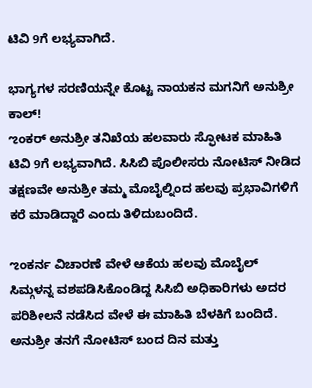ಟಿವಿ 9ಗೆ ಲಭ್ಯವಾಗಿದೆ.

ಭಾಗ್ಯಗಳ ಸರಣಿಯನ್ನೇ ಕೊಟ್ಟ ನಾಯಕನ ಮಗನಿಗೆ ಅನುಶ್ರೀ ಕಾಲ್‌!
ಌಂಕರ್ ಅನುಶ್ರೀ ತನಿಖೆಯ ಹಲವಾರು ಸ್ಫೋಟಕ ಮಾಹಿತಿ ಟಿವಿ 9ಗೆ ಲಭ್ಯವಾಗಿದೆ. ಸಿಸಿಬಿ ಪೊಲೀಸರು ನೋಟಿಸ್ ನೀಡಿದ ತಕ್ಷಣವೇ ಅನುಶ್ರೀ ತಮ್ಮ ಮೊಬೈಲ್ನಿಂದ ಹಲವು ಪ್ರಭಾವಿಗಳಿಗೆ ಕರೆ ಮಾಡಿದ್ದಾರೆ ಎಂದು ತಿಳಿದುಬಂದಿದೆ.

ಌಂಕರ್ನ ವಿಚಾರಣೆ ವೇಳೆ ಆಕೆಯ ಹಲವು ಮೊಬೈಲ್ ಸಿಮ್ಗಳನ್ನ ವಶಪಡಿಸಿಕೊಂಡಿದ್ದ ಸಿಸಿಬಿ ಅಧಿಕಾರಿಗಳು ಅದರ ಪರಿಶೀಲನೆ ನಡೆಸಿದ ವೇಳೆ ಈ ಮಾಹಿತಿ ಬೆಳಕಿಗೆ ಬಂದಿದೆ. ಅನುಶ್ರೀ ತನಗೆ ನೋಟಿಸ್ ಬಂದ ದಿನ ಮತ್ತು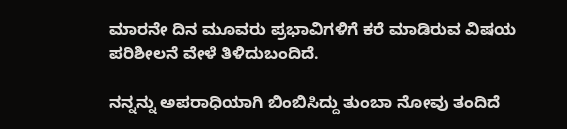ಮಾರನೇ ದಿನ ಮೂವರು ಪ್ರಭಾವಿಗಳಿಗೆ ಕರೆ ಮಾಡಿರುವ ವಿಷಯ ಪರಿಶೀಲನೆ ವೇಳೆ ತಿಳಿದುಬಂದಿದೆ.

ನನ್ನನ್ನು ಅಪರಾಧಿಯಾಗಿ ಬಿಂಬಿಸಿದ್ದು ತುಂಬಾ ನೋವು ತಂದಿದೆ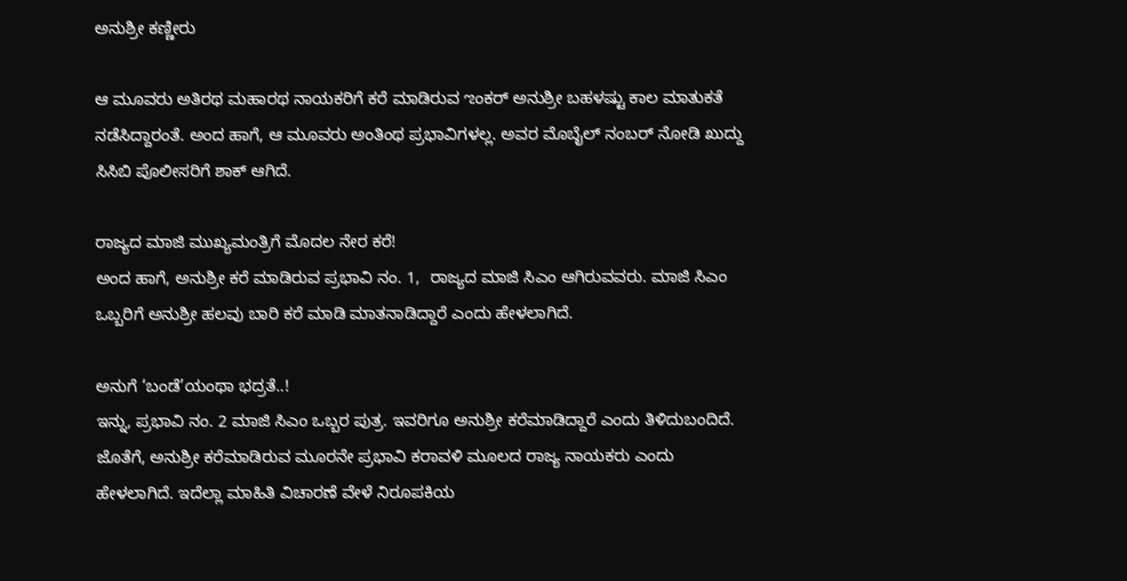ಅನುಶ್ರೀ ಕಣ್ಣೀರು

ಆ ಮೂವರು ಅತಿರಥ ಮಹಾರಥ ನಾಯಕರಿಗೆ ಕರೆ ಮಾಡಿರುವ ಌಂಕರ್ ಅನುಶ್ರೀ ಬಹಳಷ್ಟು ಕಾಲ ಮಾತುಕತೆ ನಡೆಸಿದ್ದಾರಂತೆ. ಅಂದ ಹಾಗೆ, ಆ ಮೂವರು ಅಂತಿಂಥ ಪ್ರಭಾವಿಗಳಲ್ಲ. ಅವರ ಮೊಬೈಲ್ ನಂಬರ್ ನೋಡಿ ಖುದ್ದು ಸಿಸಿಬಿ ಪೊಲೀಸರಿಗೆ ಶಾಕ್ ಆಗಿದೆ.

ರಾಜ್ಯದ ಮಾಜಿ‌ ಮುಖ್ಯಮಂತ್ರಿಗೆ ಮೊದಲ ನೇರ ಕರೆ!
ಅಂದ ಹಾಗೆ, ಅನುಶ್ರೀ ಕರೆ ಮಾಡಿರುವ ಪ್ರಭಾವಿ ನಂ. 1,  ರಾಜ್ಯದ ಮಾಜಿ‌ ಸಿಎಂ ಆಗಿರುವವರು. ಮಾಜಿ ಸಿಎಂ ಒಬ್ಬರಿಗೆ ಅನುಶ್ರೀ ಹಲವು ಬಾರಿ ಕರೆ ಮಾಡಿ ಮಾತನಾಡಿದ್ದಾರೆ ಎಂದು ಹೇಳಲಾಗಿದೆ.

ಅನುಗೆ ‘ಬಂಡೆ’ಯಂಥಾ ಭದ್ರತೆ..!
ಇನ್ನು, ಪ್ರಭಾವಿ ನಂ. 2 ಮಾಜಿ ಸಿಎಂ ಒಬ್ಬರ ಪುತ್ರ. ಇವರಿಗೂ ಅನುಶ್ರೀ ಕರೆಮಾಡಿದ್ದಾರೆ ಎಂದು ತಿಳಿದುಬಂದಿದೆ. ಜೊತೆಗೆ, ಅನುಶ್ರೀ ಕರೆಮಾಡಿರುವ ಮೂರನೇ ಪ್ರಭಾವಿ ಕರಾವಳಿ ಮೂಲದ ರಾಜ್ಯ ನಾಯಕರು ಎಂದು ಹೇಳಲಾಗಿದೆ. ಇದೆಲ್ಲಾ ಮಾಹಿತಿ ವಿಚಾರಣೆ ವೇಳೆ ನಿರೂಪಕಿಯ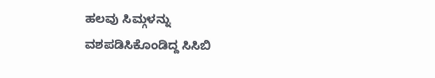ಹಲವು ಸಿಮ್ಗಳನ್ನು ವಶಪಡಿಸಿಕೊಂಡಿದ್ದ ಸಿಸಿಬಿ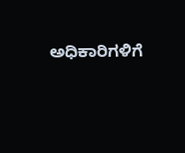ಅಧಿಕಾರಿಗಳಿಗೆ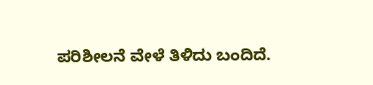ಪರಿಶೀಲನೆ ವೇಳೆ ತಿಳಿದು ಬಂದಿದೆ.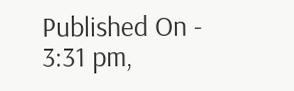Published On - 3:31 pm,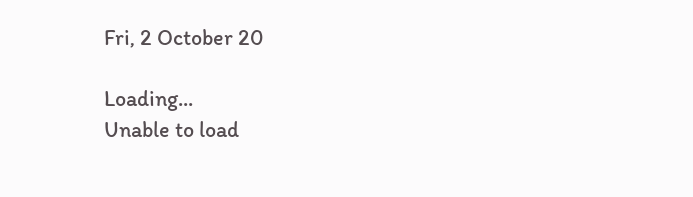Fri, 2 October 20

Loading...
Unable to load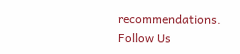recommendations.
Follow Us